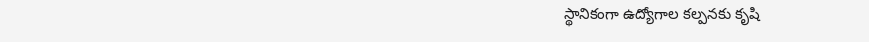స్థానికంగా ఉద్యోగాల కల్పనకు కృషి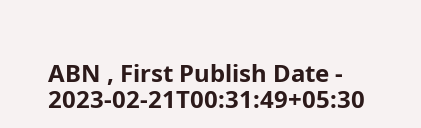ABN , First Publish Date - 2023-02-21T00:31:49+05:30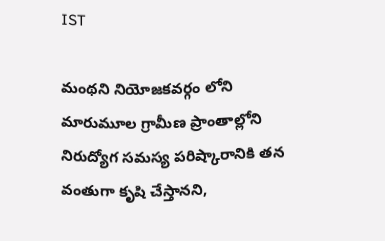IST

మంథని నియోజకవర్గం లోని మారుమూల గ్రామీణ ప్రాంతాల్లోని నిరుద్యోగ సమస్య పరిష్కారానికి తన వంతుగా కృషి చేస్తానని,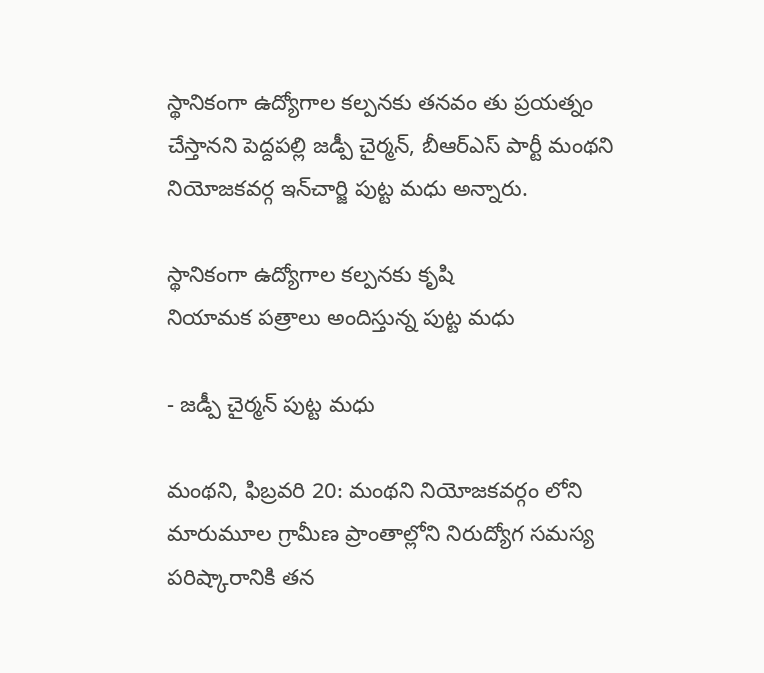స్థానికంగా ఉద్యోగాల కల్పనకు తనవం తు ప్రయత్నం చేస్తానని పెద్దపల్లి జడ్పీ చైర్మన్‌, బీఆర్‌ఎస్‌ పార్టీ మంథని నియోజకవర్గ ఇన్‌చార్జి పుట్ట మధు అన్నారు.

స్థానికంగా ఉద్యోగాల కల్పనకు కృషి
నియామక పత్రాలు అందిస్తున్న పుట్ట మధు

- జడ్పీ చైర్మన్‌ పుట్ట మధు

మంథని, ఫిబ్రవరి 20: మంథని నియోజకవర్గం లోని మారుమూల గ్రామీణ ప్రాంతాల్లోని నిరుద్యోగ సమస్య పరిష్కారానికి తన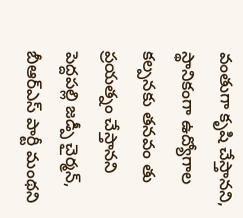వంతుగా కృషి చేస్తానని, స్థానికంగా ఉద్యోగాల కల్పనకు తనవం తు ప్రయత్నం చేస్తానని పెద్దపల్లి జడ్పీ చైర్మన్‌, బీఆర్‌ఎస్‌ పార్టీ మంథని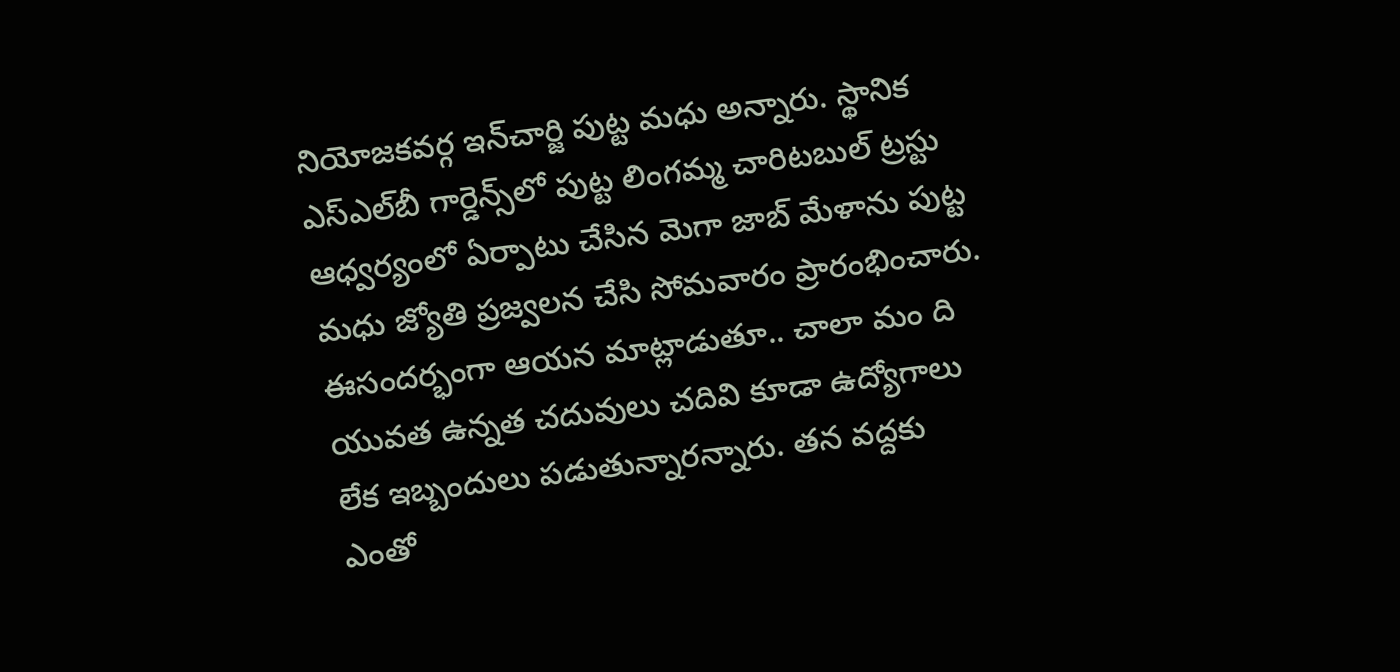నియోజకవర్గ ఇన్‌చార్జి పుట్ట మధు అన్నారు. స్థానిక ఎస్‌ఎల్‌బీ గార్డెన్స్‌లో పుట్ట లింగమ్మ చారిటబుల్‌ ట్రస్టు ఆధ్వర్యంలో ఏర్పాటు చేసిన మెగా జాబ్‌ మేళాను పుట్ట మధు జ్యోతి ప్రజ్వలన చేసి సోమవారం ప్రారంభించారు. ఈసందర్భంగా ఆయన మాట్లాడుతూ.. చాలా మం ది యువత ఉన్నత చదువులు చదివి కూడా ఉద్యోగాలు లేక ఇబ్బందులు పడుతున్నారన్నారు. తన వద్దకు ఎంతో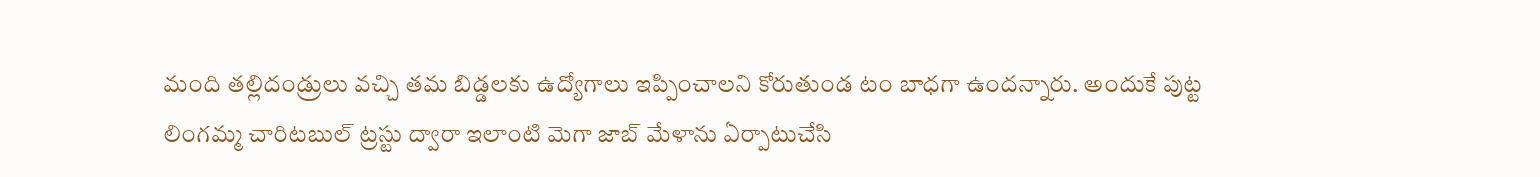మంది తల్లిదండ్రులు వచ్చి తమ బిడ్డలకు ఉద్యోగాలు ఇప్పించాలని కోరుతుండ టం బాధగా ఉందన్నారు. అందుకే పుట్ట లింగమ్మ చారిటబుల్‌ ట్రస్టు ద్వారా ఇలాంటి మెగా జాబ్‌ మేళాను ఏర్పాటుచేసి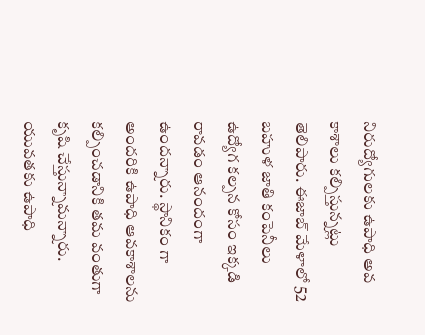నిరుద్యోగులకు ఉపాధి అవ కాశాలు కల్పిస్తున్నట్లు తెలిపారు. ఈజాబ్‌ మేళాలో 52 బహుళ జాతి కంపెనీలు ఉద్యోగ కల్పన కోసం ఇక్కడి రావడం ఆనందంగా ఉందన్నారు. స్థానికం గా అందరికి ఉపాధి ఆవకాశాలను కల్పించడానికి తమ వంతుగా కృషి చేస్తున్నామన్నారు. యువతకు ఉపాధి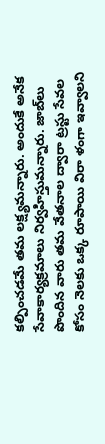కల్పించడమే తమ లక్ష్యమన్నారు. అందుకే అనేక సేవాకార్యక్రమాలు నిర్వహిస్తుమన్నారు. జాబ్‌లు పొందిన వారు తమ వేతనాల ద్వారా ట్రస్టు సేవల కోసం నెలకు ఒక్క రూపాయి విరా ళంగా ఇవ్వాలని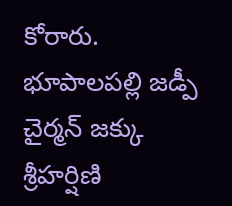కోరారు. భూపాలపల్లి జడ్పీ చైర్మన్‌ జక్కు శ్రీహర్షిణి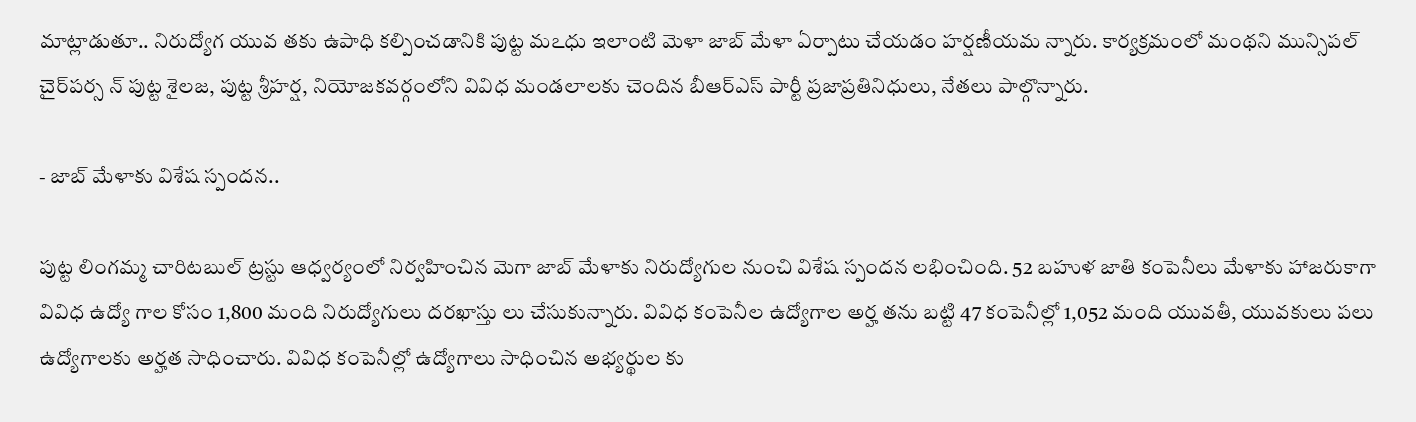మాట్లాడుతూ.. నిరుద్యోగ యువ తకు ఉపాధి కల్పించడానికి పుట్ట మఽధు ఇలాంటి మెళా జాబ్‌ మేళా ఏర్పాటు చేయడం హర్షణీయమ న్నారు. కార్యక్రమంలో మంథని మున్సిపల్‌ చైర్‌పర్స న్‌ పుట్ట శైలజ, పుట్ట శ్రీహర్ష, నియోజకవర్గంలోని వివిధ మండలాలకు చెందిన బీఆర్‌ఎస్‌ పార్టీ ప్రజాప్రతినిధులు, నేతలు పాల్గొన్నారు.

- జాబ్‌ మేళాకు విశేష స్పందన..

పుట్ట లింగమ్మ చారిటబుల్‌ ట్రస్టు ఆధ్వర్యంలో నిర్వహించిన మెగా జాబ్‌ మేళాకు నిరుద్యోగుల నుంచి విశేష స్పందన లభించింది. 52 బహుళ జాతి కంపెనీలు మేళాకు హాజరుకాగా వివిధ ఉద్యో గాల కోసం 1,800 మంది నిరుద్యోగులు దరఖాస్తు లు చేసుకున్నారు. వివిధ కంపెనీల ఉద్యోగాల అర్హ తను బట్టి 47 కంపెనీల్లో 1,052 మంది యువతీ, యువకులు పలు ఉద్యోగాలకు అర్హత సాధించారు. వివిధ కంపెనీల్లో ఉద్యోగాలు సాధించిన అభ్యర్థుల కు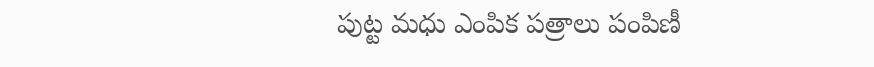పుట్ట మధు ఎంపిక పత్రాలు పంపిణీ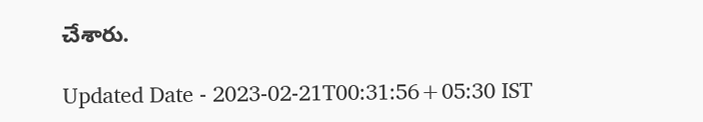చేశారు.

Updated Date - 2023-02-21T00:31:56+05:30 IST